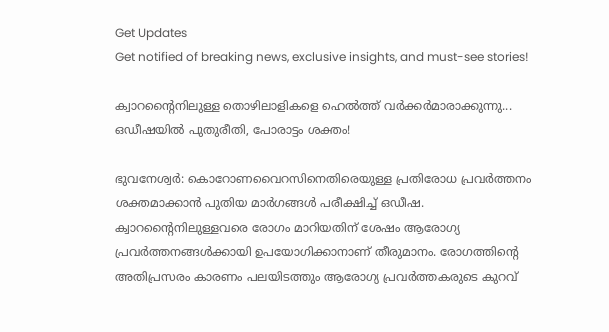Get Updates
Get notified of breaking news, exclusive insights, and must-see stories!

ക്വാറന്റൈനിലുള്ള തൊഴിലാളികളെ ഹെല്‍ത്ത് വര്‍ക്കര്‍മാരാക്കുന്നു... ഒഡീഷയില്‍ പുതുരീതി, പോരാട്ടം ശക്തം!

ഭുവനേശ്വര്‍: കൊറോണവൈറസിനെതിരെയുള്ള പ്രതിരോധ പ്രവര്‍ത്തനം ശക്തമാക്കാന്‍ പുതിയ മാര്‍ഗങ്ങള്‍ പരീക്ഷിച്ച് ഒഡീഷ. ക്വാറന്റൈനിലുള്ളവരെ രോഗം മാറിയതിന് ശേഷം ആരോഗ്യ പ്രവര്‍ത്തനങ്ങള്‍ക്കായി ഉപയോഗിക്കാനാണ് തീരുമാനം. രോഗത്തിന്റെ അതിപ്രസരം കാരണം പലയിടത്തും ആരോഗ്യ പ്രവര്‍ത്തകരുടെ കുറവ്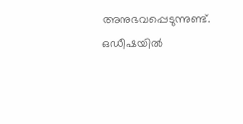അനുഭവപ്പെടുന്നുണ്ട്. ഒഡീഷയില്‍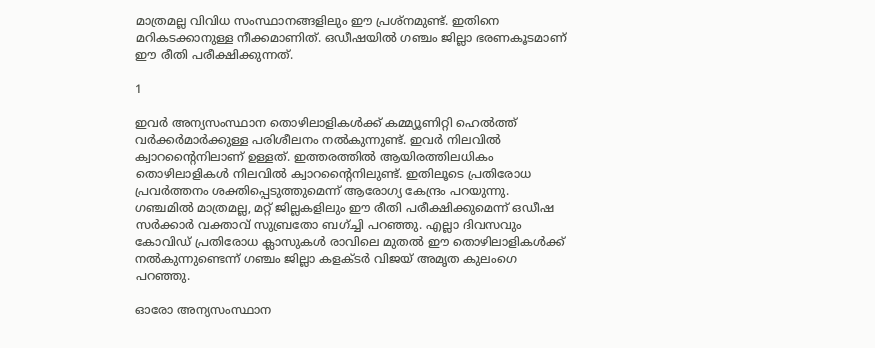മാത്രമല്ല വിവിധ സംസ്ഥാനങ്ങളിലും ഈ പ്രശ്‌നമുണ്ട്. ഇതിനെ മറികടക്കാനുള്ള നീക്കമാണിത്. ഒഡീഷയില്‍ ഗഞ്ചം ജില്ലാ ഭരണകൂടമാണ് ഈ രീതി പരീക്ഷിക്കുന്നത്.

1

ഇവര്‍ അന്യസംസ്ഥാന തൊഴിലാളികള്‍ക്ക് കമ്മ്യൂണിറ്റി ഹെല്‍ത്ത് വര്‍ക്കര്‍മാര്‍ക്കുള്ള പരിശീലനം നല്‍കുന്നുണ്ട്. ഇവര്‍ നിലവില്‍ ക്വാറന്റൈനിലാണ് ഉള്ളത്. ഇത്തരത്തില്‍ ആയിരത്തിലധികം തൊഴിലാളികള്‍ നിലവില്‍ ക്വാറന്റൈനിലുണ്ട്. ഇതിലൂടെ പ്രതിരോധ പ്രവര്‍ത്തനം ശക്തിപ്പെടുത്തുമെന്ന് ആരോഗ്യ കേന്ദ്രം പറയുന്നു. ഗഞ്ചമില്‍ മാത്രമല്ല, മറ്റ് ജില്ലകളിലും ഈ രീതി പരീക്ഷിക്കുമെന്ന് ഒഡീഷ സര്‍ക്കാര്‍ വക്താവ് സുബ്രതോ ബഗ്ച്ചി പറഞ്ഞു. എല്ലാ ദിവസവും കോവിഡ് പ്രതിരോധ ക്ലാസുകള്‍ രാവിലെ മുതല്‍ ഈ തൊഴിലാളികള്‍ക്ക് നല്‍കുന്നുണ്ടെന്ന് ഗഞ്ചം ജില്ലാ കളക്ടര്‍ വിജയ് അമൃത കുലംഗെ പറഞ്ഞു.

ഓരോ അന്യസംസ്ഥാന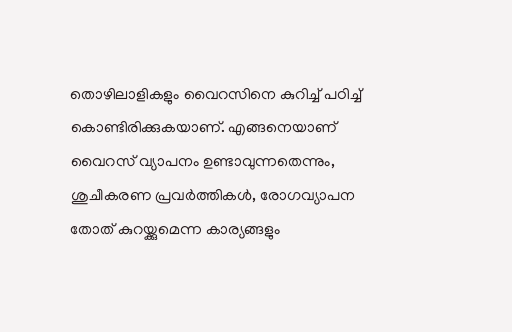തൊഴിലാളികളും വൈറസിനെ കുറിച്ച് പഠിച്ച് കൊണ്ടിരിക്കുകയാണ്. എങ്ങനെയാണ് വൈറസ് വ്യാപനം ഉണ്ടാവുന്നതെന്നും, ശുചീകരണ പ്രവര്‍ത്തികള്‍, രോഗവ്യാപന തോത് കുറയ്ക്കുമെന്ന കാര്യങ്ങളും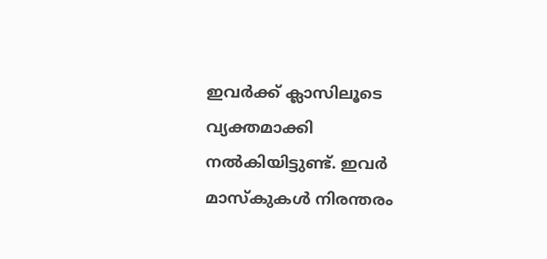ഇവര്‍ക്ക് ക്ലാസിലൂടെ വ്യക്തമാക്കി നല്‍കിയിട്ടുണ്ട്. ഇവര്‍ മാസ്‌കുകള്‍ നിരന്തരം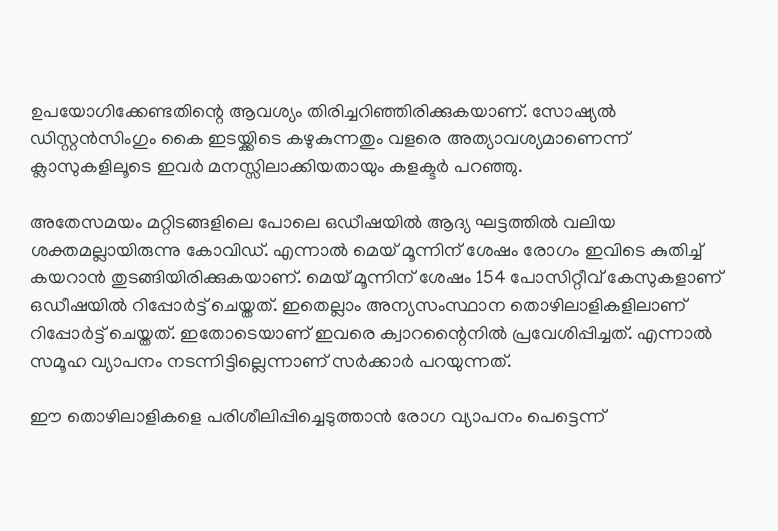ഉപയോഗിക്കേണ്ടതിന്റെ ആവശ്യം തിരിച്ചറിഞ്ഞിരിക്കുകയാണ്. സോഷ്യല്‍ ഡിസ്റ്റന്‍സിംഗും കൈ ഇടയ്ക്കിടെ കഴുകുന്നതും വളരെ അത്യാവശ്യമാണെന്ന് ക്ലാസുകളിലൂടെ ഇവര്‍ മനസ്സിലാക്കിയതായും കളക്ടര്‍ പറഞ്ഞു.

അതേസമയം മറ്റിടങ്ങളിലെ പോലെ ഒഡീഷയില്‍ ആദ്യ ഘട്ടത്തില്‍ വലിയ ശക്തമല്ലായിരുന്നു കോവിഡ്. എന്നാല്‍ മെയ് മൂന്നിന് ശേഷം രോഗം ഇവിടെ കുതിച്ച് കയറാന്‍ തുടങ്ങിയിരിക്കുകയാണ്. മെയ് മൂന്നിന് ശേഷം 154 പോസിറ്റീവ് കേസുകളാണ് ഒഡീഷയില്‍ റിപ്പോര്‍ട്ട് ചെയ്തത്. ഇതെല്ലാം അന്യസംസ്ഥാന തൊഴിലാളികളിലാണ് റിപ്പോര്‍ട്ട് ചെയ്തത്. ഇതോടെയാണ് ഇവരെ ക്വാറന്റൈനില്‍ പ്രവേശിപ്പിച്ചത്. എന്നാല്‍ സമൂഹ വ്യാപനം നടന്നിട്ടില്ലെന്നാണ് സര്‍ക്കാര്‍ പറയുന്നത്.

ഈ തൊഴിലാളികളെ പരിശീലിപ്പിച്ചെടുത്താന്‍ രോഗ വ്യാപനം പെട്ടെന്ന്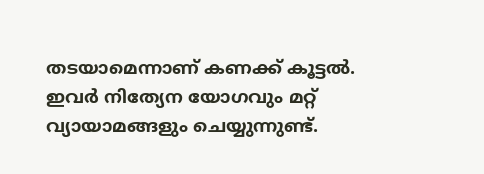തടയാമെന്നാണ് കണക്ക് കൂട്ടല്‍. ഇവര്‍ നിത്യേന യോഗവും മറ്റ് വ്യായാമങ്ങളും ചെയ്യുന്നുണ്ട്.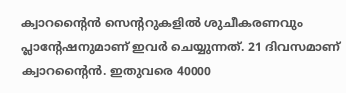ക്വാറന്റൈന്‍ സെന്ററുകളില്‍ ശുചീകരണവും പ്ലാന്റേഷനുമാണ് ഇവര്‍ ചെയ്യുന്നത്. 21 ദിവസമാണ് ക്വാറന്റൈന്‍. ഇതുവരെ 40000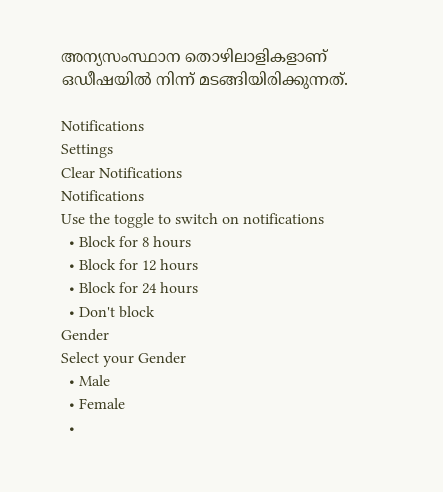അന്യസംസ്ഥാന തൊഴിലാളികളാണ് ഒഡീഷയില്‍ നിന്ന് മടങ്ങിയിരിക്കുന്നത്.

Notifications
Settings
Clear Notifications
Notifications
Use the toggle to switch on notifications
  • Block for 8 hours
  • Block for 12 hours
  • Block for 24 hours
  • Don't block
Gender
Select your Gender
  • Male
  • Female
  •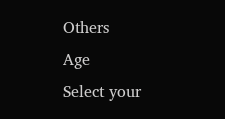Others
Age
Select your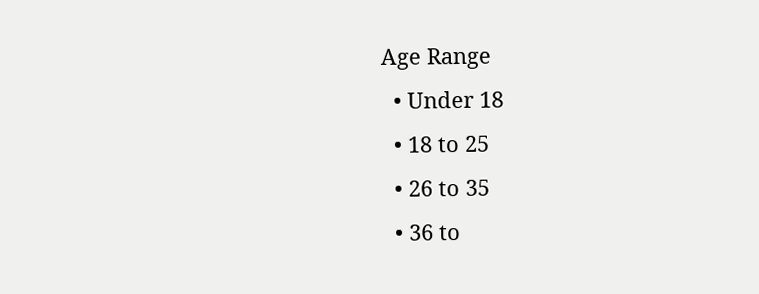Age Range
  • Under 18
  • 18 to 25
  • 26 to 35
  • 36 to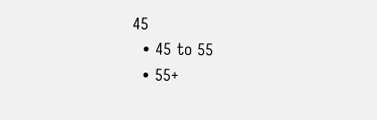45
  • 45 to 55
  • 55+